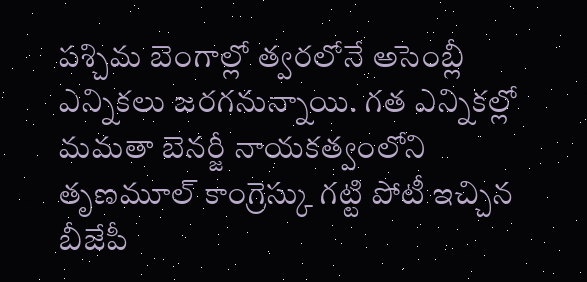పశ్చిమ బెంగాల్లో త్వరలోనే అసెంబ్లీ ఎన్నికలు జరగనున్నాయి. గత ఎన్నికల్లో మమతా బెనర్జీ నాయకత్వంలోని తృణమూల్ కాంగ్రెస్కు గట్టి పోటీ ఇచ్చిన బీజేపీ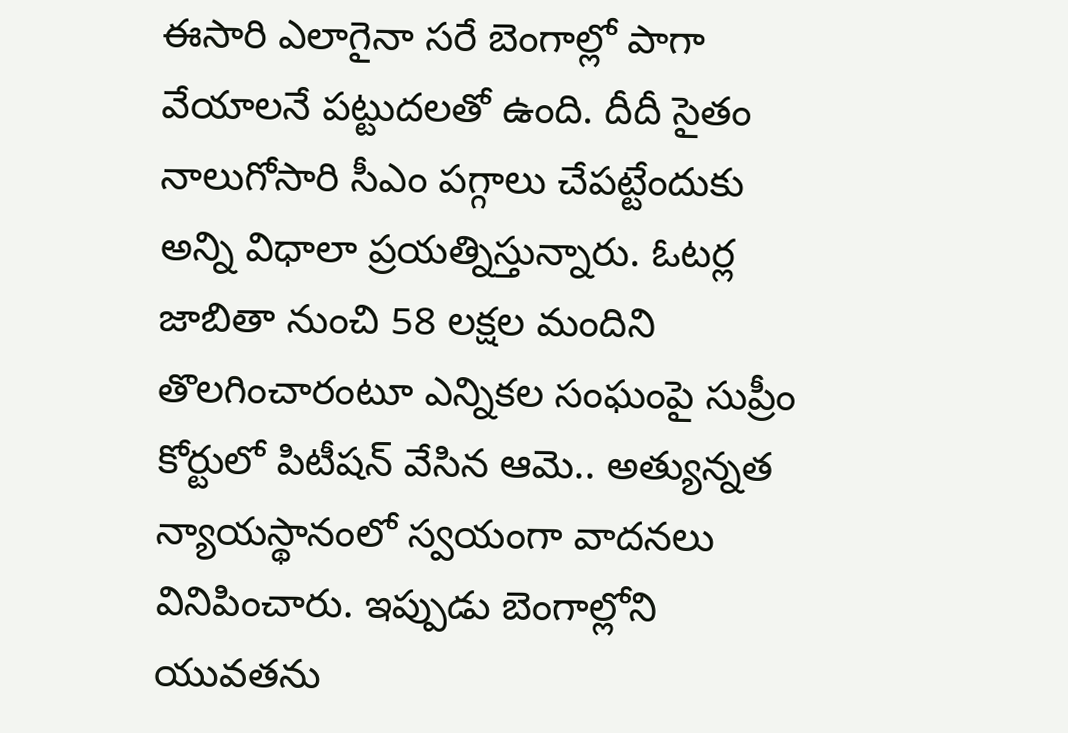ఈసారి ఎలాగైనా సరే బెంగాల్లో పాగా వేయాలనే పట్టుదలతో ఉంది. దీదీ సైతం నాలుగోసారి సీఎం పగ్గాలు చేపట్టేందుకు అన్ని విధాలా ప్రయత్నిస్తున్నారు. ఓటర్ల జాబితా నుంచి 58 లక్షల మందిని తొలగించారంటూ ఎన్నికల సంఘంపై సుప్రీం కోర్టులో పిటీషన్ వేసిన ఆమె.. అత్యున్నత న్యాయస్థానంలో స్వయంగా వాదనలు వినిపించారు. ఇప్పుడు బెంగాల్లోని యువతను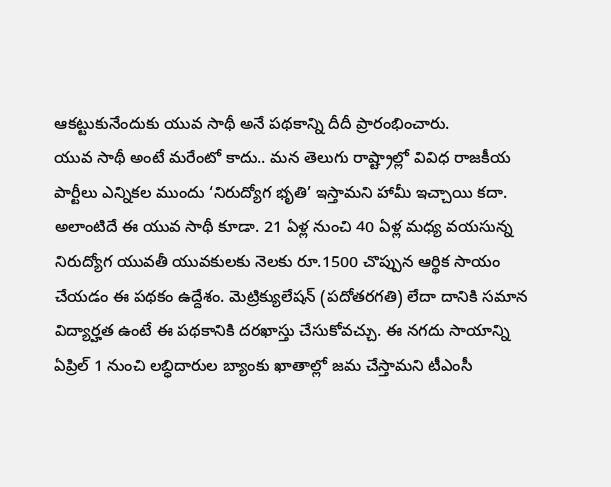ఆకట్టుకునేందుకు యువ సాథీ అనే పథకాన్ని దీదీ ప్రారంభించారు.
యువ సాథీ అంటే మరేంటో కాదు.. మన తెలుగు రాష్ట్రాల్లో వివిధ రాజకీయ పార్టీలు ఎన్నికల ముందు ‘నిరుద్యోగ భృతి’ ఇస్తామని హామీ ఇచ్చాయి కదా. అలాంటిదే ఈ యువ సాథీ కూడా. 21 ఏళ్ల నుంచి 40 ఏళ్ల మధ్య వయసున్న నిరుద్యోగ యువతీ యువకులకు నెలకు రూ.1500 చొప్పున ఆర్థిక సాయం చేయడం ఈ పథకం ఉద్దేశం. మెట్రిక్యులేషన్ (పదోతరగతి) లేదా దానికి సమాన విద్యార్హత ఉంటే ఈ పథకానికి దరఖాస్తు చేసుకోవచ్చు. ఈ నగదు సాయాన్ని ఏప్రిల్ 1 నుంచి లబ్ధిదారుల బ్యాంకు ఖాతాల్లో జమ చేస్తామని టీఎంసీ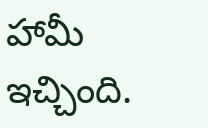హామీ ఇచ్చింది.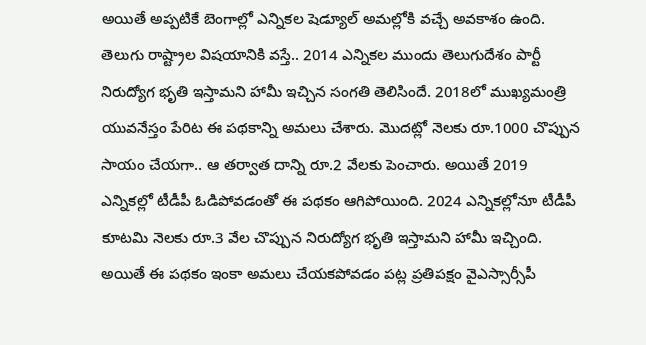అయితే అప్పటికే బెంగాల్లో ఎన్నికల షెడ్యూల్ అమల్లోకి వచ్చే అవకాశం ఉంది.
తెలుగు రాష్ట్రాల విషయానికి వస్తే.. 2014 ఎన్నికల ముందు తెలుగుదేశం పార్టీ నిరుద్యోగ భృతి ఇస్తామని హామీ ఇచ్చిన సంగతి తెలిసిందే. 2018లో ముఖ్యమంత్రి యువనేస్తం పేరిట ఈ పథకాన్ని అమలు చేశారు. మొదట్లో నెలకు రూ.1000 చొప్పున సాయం చేయగా.. ఆ తర్వాత దాన్ని రూ.2 వేలకు పెంచారు. అయితే 2019 ఎన్నికల్లో టీడీపీ ఓడిపోవడంతో ఈ పథకం ఆగిపోయింది. 2024 ఎన్నికల్లోనూ టీడీపీ కూటమి నెలకు రూ.3 వేల చొప్పున నిరుద్యోగ భృతి ఇస్తామని హామీ ఇచ్చింది. అయితే ఈ పథకం ఇంకా అమలు చేయకపోవడం పట్ల ప్రతిపక్షం వైఎస్సార్సీపీ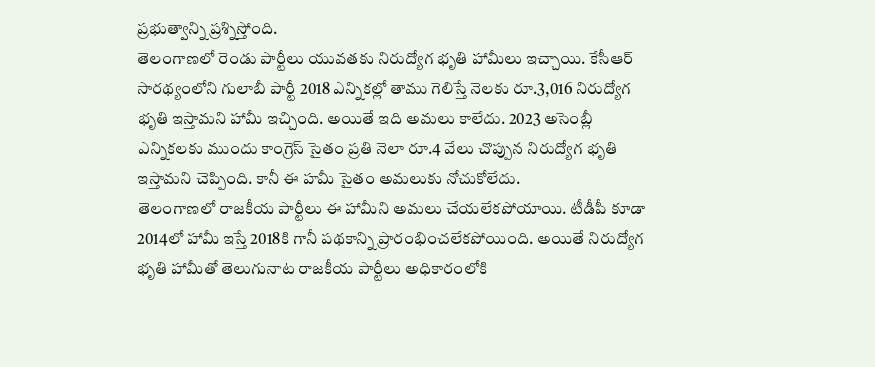ప్రభుత్వాన్ని ప్రశ్నిస్తోంది.
తెలంగాణలో రెండు పార్టీలు యువతకు నిరుద్యోగ భృతి హామీలు ఇచ్చాయి. కేసీఆర్ సారథ్యంలోని గులాబీ పార్టీ 2018 ఎన్నికల్లో తాము గెలిస్తే నెలకు రూ.3,016 నిరుద్యోగ భృతి ఇస్తామని హామీ ఇచ్చింది. అయితే ఇది అమలు కాలేదు. 2023 అసెంబ్లీ ఎన్నికలకు ముందు కాంగ్రెస్ సైతం ప్రతి నెలా రూ.4 వేలు చొప్పున నిరుద్యోగ భృతి ఇస్తామని చెప్పింది. కానీ ఈ హమీ సైతం అమలుకు నోచుకోలేదు.
తెలంగాణలో రాజకీయ పార్టీలు ఈ హామీని అమలు చేయలేకపోయాయి. టీడీపీ కూడా 2014లో హామీ ఇస్తే 2018కి గానీ పథకాన్ని ప్రారంభించలేకపోయింది. అయితే నిరుద్యోగ భృతి హామీతో తెలుగునాట రాజకీయ పార్టీలు అధికారంలోకి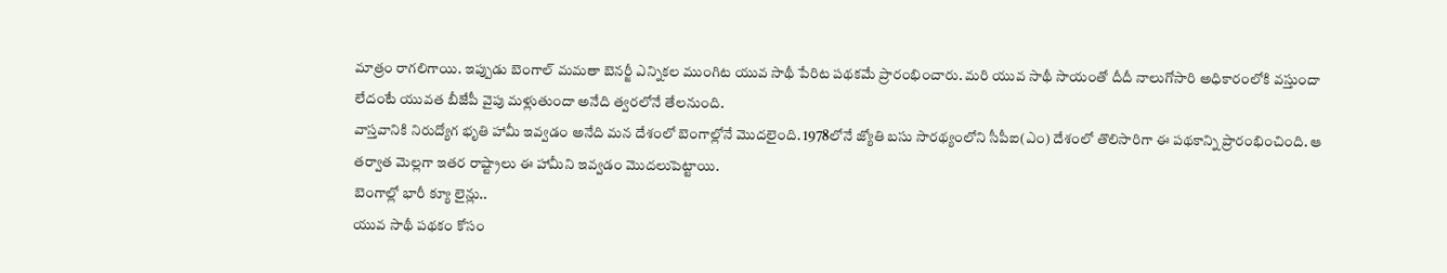మాత్రం రాగలిగాయి. ఇప్పుడు బెంగాల్ మమతా బెనర్జీ ఎన్నికల ముంగిట యువ సాథీ పేరిట పథకమే ప్రారంభించారు. మరి యువ సాథీ సాయంతో దీదీ నాలుగోసారి అధికారంలోకి వస్తుందా లేదంటే యువత బీజేపీ వైపు మళ్లుతుందా అనేది త్వరలోనే తేలనుంది.
వాస్తవానికి నిరుద్యోగ భృతి హామీ ఇవ్వడం అనేది మన దేశంలో బెంగాల్లోనే మొదలైంది. 1978లోనే జ్యోతి బసు సారథ్యంలోని సీపీఐ(ఎం) దేశంలో తొలిసారిగా ఈ పథకాన్ని ప్రారంభించింది. ఆ తర్వాత మెల్లగా ఇతర రాష్ట్రాలు ఈ హామీని ఇవ్వడం మొదలుపెట్టాయి.
బెంగాల్లో భారీ క్యూ లైన్లు..
యువ సాథీ పథకం కోసం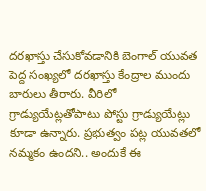దరఖాస్తు చేసుకోవడానికి బెంగాల్ యువత పెద్ద సంఖ్యలో దరఖాస్తు కేంద్రాల ముందు బారులు తీరారు. వీరిలో గ్రాడ్యుయేట్లతోపాటు పోస్టు గ్రాడ్యుయేట్లు కూడా ఉన్నారు. ప్రభుత్వం పట్ల యువతలో నమ్మకం ఉందని.. అందుకే ఈ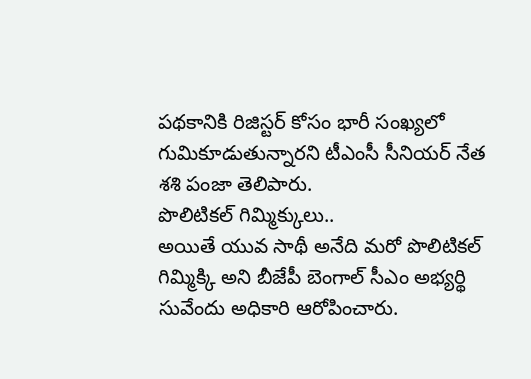పథకానికి రిజిస్టర్ కోసం భారీ సంఖ్యలో గుమికూడుతున్నారని టీఎంసీ సీనియర్ నేత శశి పంజా తెలిపారు.
పొలిటికల్ గిమ్మిక్కులు..
అయితే యువ సాథీ అనేది మరో పొలిటికల్ గిమ్మిక్కి అని బీజేపీ బెంగాల్ సీఎం అభ్యర్థి సువేందు అధికారి ఆరోపించారు.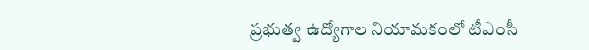ప్రభుత్వ ఉద్యోగాల నియామకంలో టీఎంసీ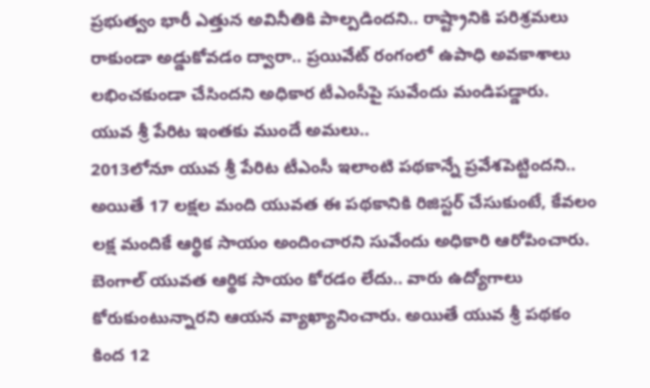ప్రభుత్వం భారీ ఎత్తున అవినీతికి పాల్పడిందని.. రాష్ట్రానికి పరిశ్రమలు రాకుండా అడ్డుకోవడం ద్వారా.. ప్రయివేట్ రంగంలో ఉపాధి అవకాశాలు లభించకుండా చేసిందని అధికార టీఎంసీపై సువేందు మండిపడ్డారు.
యువ శ్రీ పేరిట ఇంతకు ముందే అమలు..
2013లోనూ యువ శ్రీ పేరిట టీఎంసీ ఇలాంటి పథకాన్నే ప్రవేశపెట్టిందని.. అయితే 17 లక్షల మంది యువత ఈ పథకానికి రిజిస్టర్ చేసుకుంటే, కేవలం లక్ష మందికే ఆర్థిక సాయం అందించారని సువేందు అధికారి ఆరోపించారు. బెంగాల్ యువత ఆర్థిక సాయం కోరడం లేదు.. వారు ఉద్యోగాలు కోరుకుంటున్నారని ఆయన వ్యాఖ్యానించారు. అయితే యువ శ్రీ పథకం కింద 12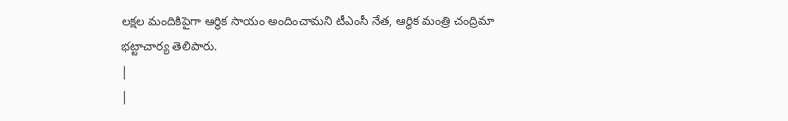లక్షల మందికిపైగా ఆర్థిక సాయం అందించామని టీఎంసీ నేత, ఆర్థిక మంత్రి చంద్రిమా భట్టాచార్య తెలిపారు.
|
|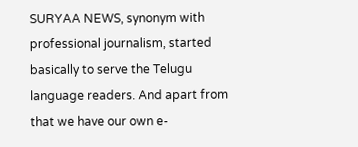SURYAA NEWS, synonym with professional journalism, started basically to serve the Telugu language readers. And apart from that we have our own e-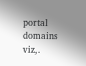portal domains viz,.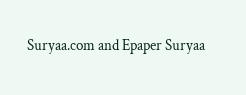Suryaa.com and Epaper Suryaa